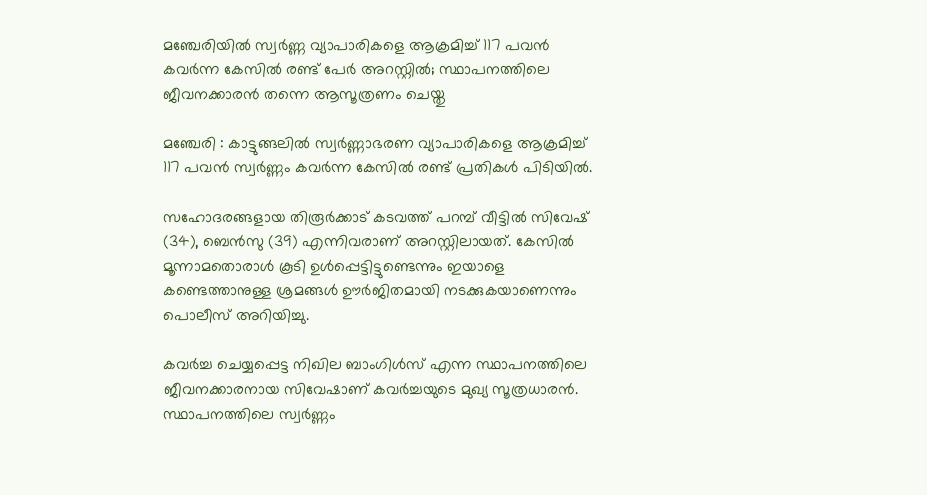മഞ്ചേരിയില്‍ സ്വര്‍ണ്ണ വ്യാപാരികളെ ആക്രമിച്ച്‌ 117 പവൻ കവര്‍ന്ന കേസില്‍ രണ്ട് പേര്‍ അറസ്റ്റില്‍; സ്ഥാപനത്തിലെ ജീവനക്കാരൻ തന്നെ ആസൂത്രണം ചെയ്തു

മഞ്ചേരി : കാട്ടുങ്ങലില്‍ സ്വർണ്ണാഭരണ വ്യാപാരികളെ ആക്രമിച്ച്‌ 117 പവൻ സ്വർണ്ണം കവർന്ന കേസില്‍ രണ്ട് പ്രതികള്‍ പിടിയില്‍.

സഹോദരങ്ങളായ തിരൂർക്കാട് കടവത്ത് പറമ്പ് വീട്ടില്‍ സിവേഷ് (34), ബെൻസു (39) എന്നിവരാണ് അറസ്റ്റിലായത്. കേസില്‍ മൂന്നാമതൊരാള്‍ കൂടി ഉള്‍പ്പെട്ടിട്ടുണ്ടെന്നും ഇയാളെ കണ്ടെത്താനുള്ള ശ്രമങ്ങള്‍ ഊർജിതമായി നടക്കുകയാണെന്നും പൊലീസ് അറിയിച്ചു.

കവർച്ച ചെയ്യപ്പെട്ട നിഖില ബാംഗിള്‍സ് എന്ന സ്ഥാപനത്തിലെ ജീവനക്കാരനായ സിവേഷാണ് കവർച്ചയുടെ മുഖ്യ സൂത്രധാരൻ. സ്ഥാപനത്തിലെ സ്വർണ്ണം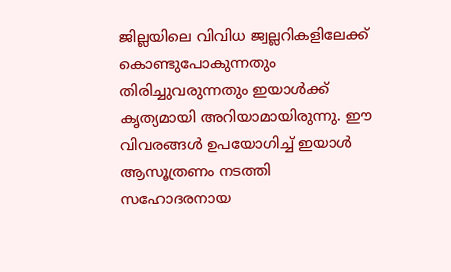ജില്ലയിലെ വിവിധ ജ്വല്ലറികളിലേക്ക് കൊണ്ടുപോകുന്നതും തിരിച്ചുവരുന്നതും ഇയാള്‍ക്ക് കൃത്യമായി അറിയാമായിരുന്നു. ഈ വിവരങ്ങള്‍ ഉപയോഗിച്ച്‌ ഇയാള്‍ ആസൂത്രണം നടത്തി സഹോദരനായ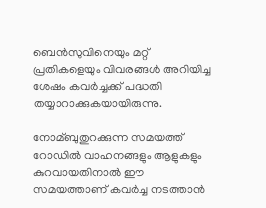ബെൻസുവിനെയും മറ്റ് പ്രതികളെയും വിവരങ്ങള്‍ അറിയിച്ച ശേഷം കവർച്ചക്ക് പദ്ധതി തയ്യാറാക്കുകയായിരുന്നു.

നോമ്ബുതുറക്കുന്ന സമയത്ത് റോഡില്‍ വാഹനങ്ങളും ആളുകളും കുറവായതിനാല്‍ ഈ സമയത്താണ് കവർച്ച നടത്താൻ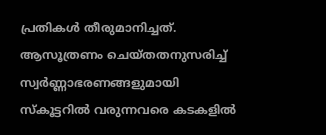പ്രതികള്‍ തീരുമാനിച്ചത്. ആസൂത്രണം ചെയ്തതനുസരിച്ച്‌ സ്വർണ്ണാഭരണങ്ങളുമായി സ്കൂട്ടറില്‍ വരുന്നവരെ കടകളില്‍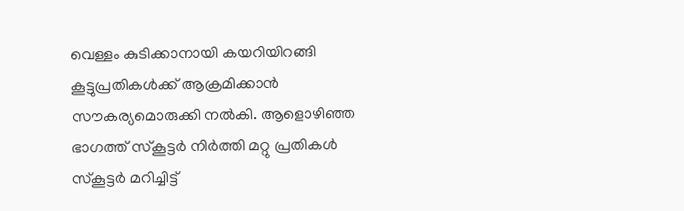വെള്ളം കുടിക്കാനായി കയറിയിറങ്ങി കൂട്ടുപ്രതികള്‍ക്ക് ആക്രമിക്കാൻ സൗകര്യമൊരുക്കി നല്‍കി. ആളൊഴിഞ്ഞ ഭാഗത്ത് സ്കൂട്ടർ നിർത്തി മറ്റു പ്രതികള്‍ സ്കൂട്ടർ മറിച്ചിട്ട്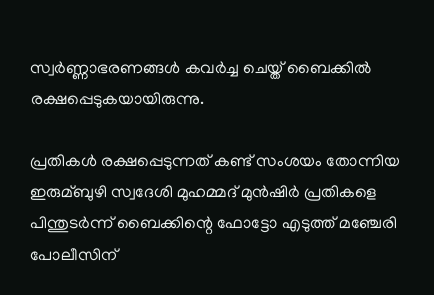സ്വർണ്ണാഭരണങ്ങള്‍ കവർച്ച ചെയ്ത് ബൈക്കില്‍ രക്ഷപ്പെടുകയായിരുന്നു.

പ്രതികള്‍ രക്ഷപ്പെടുന്നത് കണ്ട് സംശയം തോന്നിയ ഇരുമ്ബുഴി സ്വദേശി മുഹമ്മദ് മുൻഷിർ പ്രതികളെ പിന്തുടർന്ന് ബൈക്കിന്റെ ഫോട്ടോ എടുത്ത് മഞ്ചേരി പോലീസിന്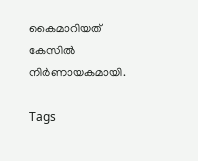കൈമാറിയത് കേസില്‍ നിർണായകമായി.

Tags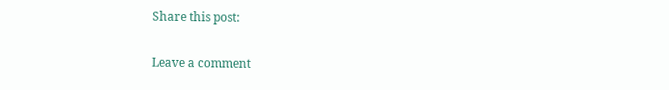Share this post:

Leave a comment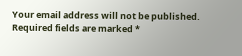Your email address will not be published. Required fields are marked *